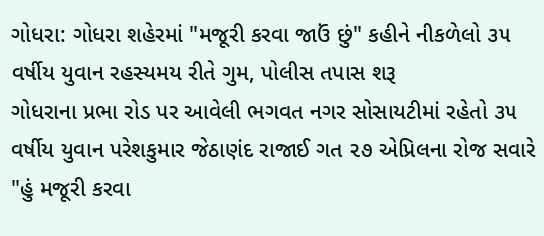ગોધરા: ગોધરા શહેરમાં "મજૂરી કરવા જાઉં છું" કહીને નીકળેલો ૩૫ વર્ષીય યુવાન રહસ્યમય રીતે ગુમ, પોલીસ તપાસ શરૂ
ગોધરાના પ્રભા રોડ પર આવેલી ભગવત નગર સોસાયટીમાં રહેતો ૩૫ વર્ષીય યુવાન પરેશકુમાર જેઠાણંદ રાજાઈ ગત ૨૭ એપ્રિલના રોજ સવારે "હું મજૂરી કરવા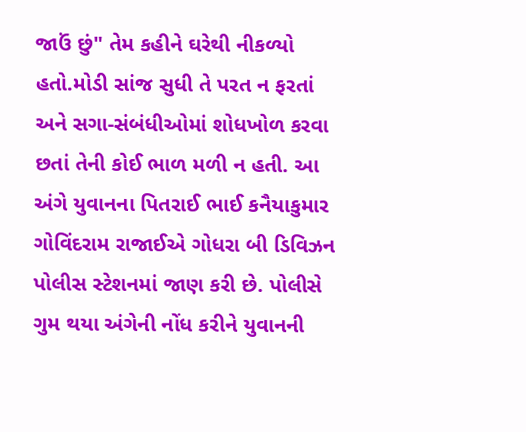જાઉં છું" તેમ કહીને ઘરેથી નીકળ્યો હતો.મોડી સાંજ સુધી તે પરત ન ફરતાં અને સગા-સંબંધીઓમાં શોધખોળ કરવા છતાં તેની કોઈ ભાળ મળી ન હતી. આ અંગે યુવાનના પિતરાઈ ભાઈ કનૈયાકુમાર ગોવિંદરામ રાજાઈએ ગોધરા બી ડિવિઝન પોલીસ સ્ટેશનમાં જાણ કરી છે. પોલીસે ગુમ થયા અંગેની નોંધ કરીને યુવાનની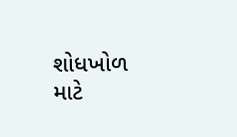શોધખોળ માટે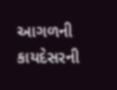આગળની કાયદેસરની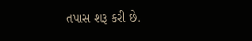તપાસ શરૂ કરી છે.